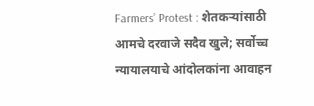Farmers’ Protest : शेतकऱ्यांसाठी आमचे दरवाजे सदैव खुले; सर्वोच्च न्यायालयाचे आंदोलकांना आवाहन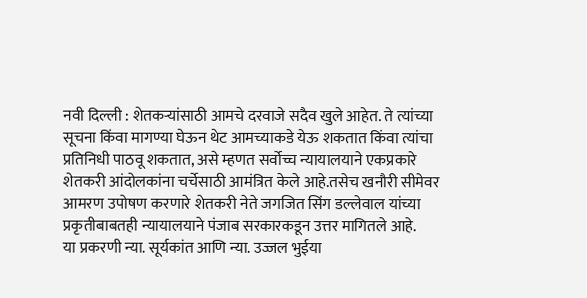नवी दिल्ली : शेतकऱ्यांसाठी आमचे दरवाजे सदैव खुले आहेत. ते त्यांच्या सूचना किंवा मागण्या घेऊन थेट आमच्याकडे येऊ शकतात किंवा त्यांचा प्रतिनिधी पाठवू शकतात, असे म्हणत सर्वोच्च न्यायालयाने एकप्रकारे शेतकरी आंदोलकांना चर्चेसाठी आमंत्रित केले आहे.तसेच खनौरी सीमेवर आमरण उपोषण करणारे शेतकरी नेते जगजित सिंग डल्लेवाल यांच्या प्रकृतीबाबतही न्यायालयाने पंजाब सरकारकडून उत्तर मागितले आहे.
या प्रकरणी न्या. सूर्यकांत आणि न्या. उज्जल भुईया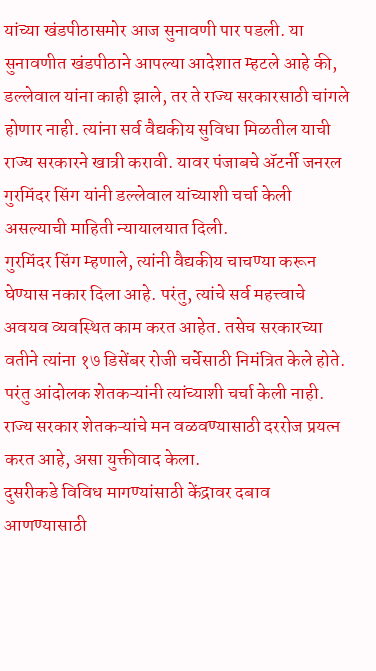यांच्या खंडपीठासमोर आज सुनावणी पार पडली. या सुनावणीत खंडपीठाने आपल्या आदेशात म्हटले आहे की, डल्लेवाल यांना काही झाले, तर ते राज्य सरकारसाठी चांगले होणार नाही. त्यांना सर्व वैद्यकीय सुविधा मिळतील याची राज्य सरकारने खात्री करावी. यावर पंजाबचे ॲटर्नी जनरल गुरमिंदर सिंग यांनी डल्लेवाल यांच्याशी चर्चा केली असल्याची माहिती न्यायालयात दिली.
गुरमिंदर सिंग म्हणाले, त्यांनी वैद्यकीय चाचण्या करून घेण्यास नकार दिला आहे. परंतु, त्यांचे सर्व महत्त्वाचे अवयव व्यवस्थित काम करत आहेत. तसेच सरकारच्या वतीने त्यांना १७ डिसेंबर रोजी चर्चेसाठी निमंत्रित केले होते. परंतु आंदोलक शेतकऱ्यांनी त्यांच्याशी चर्चा केली नाही. राज्य सरकार शेतकऱ्यांचे मन वळवण्यासाठी दररोज प्रयत्न करत आहे, असा युक्तीवाद केला.
दुसरीकडे विविध मागण्यांसाठी केंद्रावर दबाव आणण्यासाठी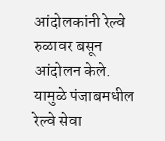आंदोलकांनी रेल्वे रुळावर बसून आंदोलन केले. यामुळे पंजाबमधील रेल्वे सेवा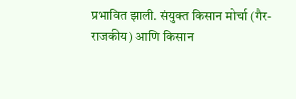प्रभावित झाली. संयुक्त किसान मोर्चा (गैर-राजकीय) आणि किसान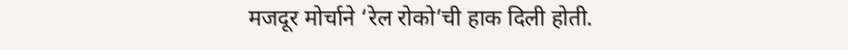मजदूर मोर्चाने ‘रेल रोको’ची हाक दिली होती.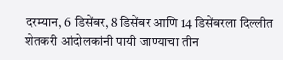दरम्यान, 6 डिसेंबर, 8 डिसेंबर आणि 14 डिसेंबरला दिल्लीत शेतकरी आंदोलकांनी पायी जाण्याचा तीन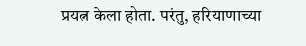प्रयत्न केला होता. परंतु, हरियाणाच्या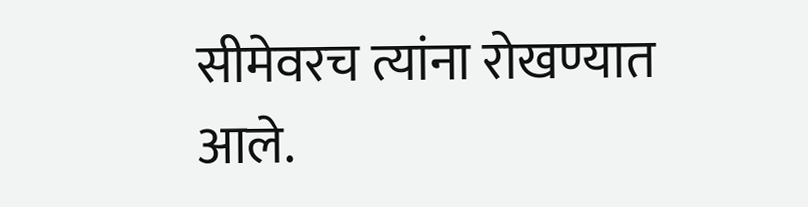सीमेवरच त्यांना रोखण्यात आले.